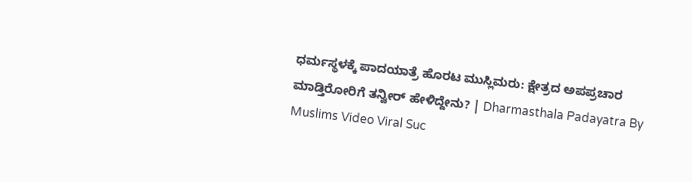ಧರ್ಮಸ್ಥಳಕ್ಕೆ ಪಾದಯಾತ್ರೆ ಹೊರಟ ಮುಸ್ಲಿಮರು: ಕ್ಷೇತ್ರದ ಅಪಪ್ರಚಾರ ಮಾಡ್ತಿರೋರಿಗೆ ತನ್ವೀರ್ ಹೇಳಿದ್ದೇನು? | Dharmasthala Padayatra By Muslims Video Viral Suc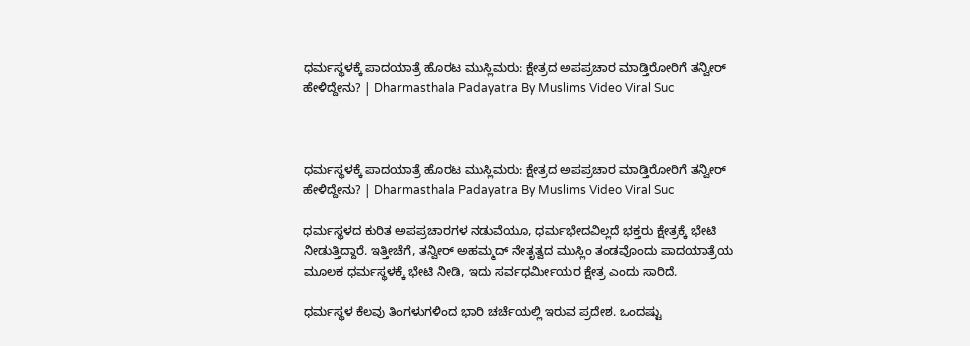ಧರ್ಮಸ್ಥಳಕ್ಕೆ ಪಾದಯಾತ್ರೆ ಹೊರಟ ಮುಸ್ಲಿಮರು: ಕ್ಷೇತ್ರದ ಅಪಪ್ರಚಾರ ಮಾಡ್ತಿರೋರಿಗೆ ತನ್ವೀರ್ ಹೇಳಿದ್ದೇನು? | Dharmasthala Padayatra By Muslims Video Viral Suc



ಧರ್ಮಸ್ಥಳಕ್ಕೆ ಪಾದಯಾತ್ರೆ ಹೊರಟ ಮುಸ್ಲಿಮರು: ಕ್ಷೇತ್ರದ ಅಪಪ್ರಚಾರ ಮಾಡ್ತಿರೋರಿಗೆ ತನ್ವೀರ್ ಹೇಳಿದ್ದೇನು? | Dharmasthala Padayatra By Muslims Video Viral Suc

ಧರ್ಮಸ್ಥಳದ ಕುರಿತ ಅಪಪ್ರಚಾರಗಳ ನಡುವೆಯೂ, ಧರ್ಮಭೇದವಿಲ್ಲದೆ ಭಕ್ತರು ಕ್ಷೇತ್ರಕ್ಕೆ ಭೇಟಿ ನೀಡುತ್ತಿದ್ದಾರೆ. ಇತ್ತೀಚೆಗೆ, ತನ್ವೀರ್ ಅಹಮ್ಮದ್ ನೇತೃತ್ವದ ಮುಸ್ಲಿಂ ತಂಡವೊಂದು ಪಾದಯಾತ್ರೆಯ ಮೂಲಕ ಧರ್ಮಸ್ಥಳಕ್ಕೆ ಭೇಟಿ ನೀಡಿ, ಇದು ಸರ್ವಧರ್ಮೀಯರ ಕ್ಷೇತ್ರ ಎಂದು ಸಾರಿದೆ.

ಧರ್ಮಸ್ಥಳ ಕೆಲವು ತಿಂಗಳುಗಳಿಂದ ಭಾರಿ ಚರ್ಚೆಯಲ್ಲಿ ಇರುವ ಪ್ರದೇಶ. ಒಂದಷ್ಟು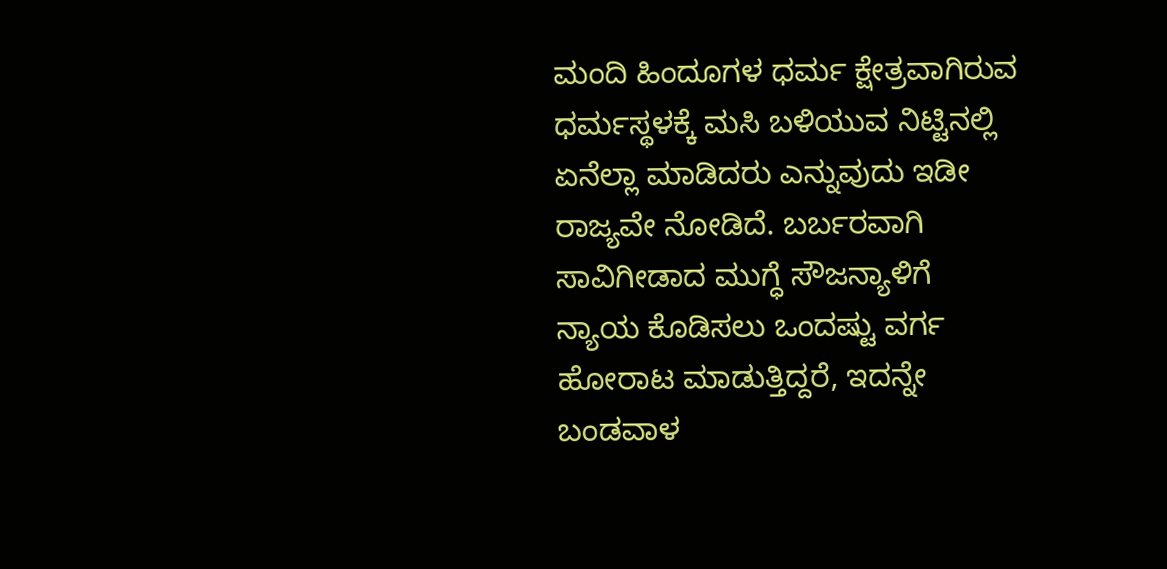ಮಂದಿ ಹಿಂದೂಗಳ ಧರ್ಮ ಕ್ಷೇತ್ರವಾಗಿರುವ ಧರ್ಮಸ್ಥಳಕ್ಕೆ ಮಸಿ ಬಳಿಯುವ ನಿಟ್ಟಿನಲ್ಲಿ ಏನೆಲ್ಲಾ ಮಾಡಿದರು ಎನ್ನುವುದು ಇಡೀ ರಾಜ್ಯವೇ ನೋಡಿದೆ. ಬರ್ಬರವಾಗಿ ಸಾವಿಗೀಡಾದ ಮುಗ್ಧೆ ಸೌಜನ್ಯಾಳಿಗೆ ನ್ಯಾಯ ಕೊಡಿಸಲು ಒಂದಷ್ಟು ವರ್ಗ ಹೋರಾಟ ಮಾಡುತ್ತಿದ್ದರೆ, ಇದನ್ನೇ ಬಂಡವಾಳ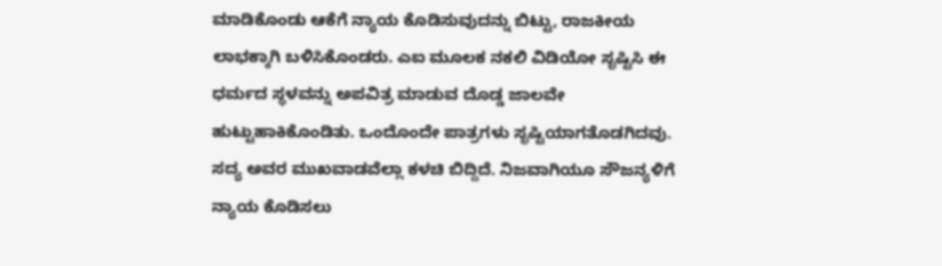ಮಾಡಿಕೊಂಡು ಆಕೆಗೆ ನ್ಯಾಯ ಕೊಡಿಸುವುದನ್ನು ಬಿಟ್ಟು, ರಾಜಕೀಯ ಲಾಭಕ್ಕಾಗಿ ಬಳಿಸಿಕೊಂಡರು. ಎಐ ಮೂಲಕ ನಕಲಿ ವಿಡಿಯೋ ಸೃಷ್ಟಿಸಿ ಈ ಧರ್ಮದ ಸ್ಥಳವನ್ನು ಅಪವಿತ್ರ ಮಾಡುವ ದೊಡ್ಡ ಜಾಲವೇ ಹುಟ್ಟುಹಾಕಿಕೊಂಡಿತು. ಒಂದೊಂದೇ ಪಾತ್ರಗಳು ಸೃಷ್ಟಿಯಾಗತೊಡಗಿದವು. ಸದ್ಯ ಅವರ ಮುಖವಾಡವೆಲ್ಲಾ ಕಳಚಿ ಬಿದ್ದಿದೆ. ನಿಜವಾಗಿಯೂ ಸೌಜನ್ಯಳಿಗೆ ನ್ಯಾಯ ಕೊಡಿಸಲು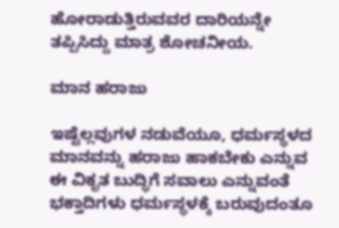ಹೋರಾಡುತ್ತಿರುವವರ ದಾರಿಯನ್ನೇ ತಪ್ಪಿಸಿದ್ದು ಮಾತ್ರ ಶೋಚನೀಯ.

ಮಾನ ಹರಾಜು

ಇಷ್ಟೆಲ್ಲವುಗಳ ನಡುವೆಯೂ, ಧರ್ಮಸ್ಥಳದ ಮಾನವನ್ನು ಹರಾಜು ಹಾಕಬೇಕು ಎನ್ನುವ ಈ ವಿಕೃತ ಬುದ್ಧಿಗೆ ಸವಾಲು ಎನ್ನುವಂತೆ ಭಕ್ತಾದಿಗಳು ಧರ್ಮಸ್ಥಳಕ್ಕೆ ಬರುವುದಂತೂ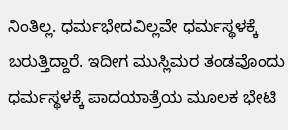ನಿಂತಿಲ್ಲ. ಧರ್ಮಭೇದವಿಲ್ಲವೇ ಧರ್ಮಸ್ಥಳಕ್ಕೆ ಬರುತ್ತಿದ್ದಾರೆ. ಇದೀಗ ಮುಸ್ಲಿಮರ ತಂಡವೊಂದು ಧರ್ಮಸ್ಥಳಕ್ಕೆ ಪಾದಯಾತ್ರೆಯ ಮೂಲಕ ಭೇಟಿ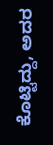ಕೊಟ್ಟಿದ್ದು, ಅದರ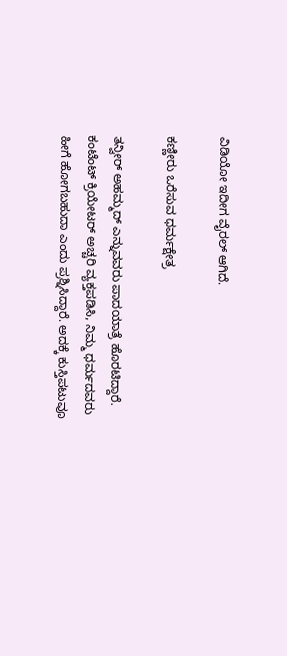ವಿಡಿಯೋ ಇದೀಗ ವೈರಲ್ ಆಗಿದೆ.

ಕಣ್ಣೀರು ಒರೆಸುವ ಧರ್ಮಕ್ಷೇತ್ರ

ತನ್ವೀರ್ ಅಹಮ್ಮದ್ ಎನ್ನುವವರು ಪಾದಯಾತ್ರೆ ಹೊರಟಿದ್ದಾರೆ. ಕಂಟೆಂಟ್ ಕ್ರಿಯೇಟರ್ ಅಚ್ಚರಿ ವ್ಯಕ್ತಪಡಿಸಿ, ನಿಮ್ಮ ಧರ್ಮದವರು ಹೀಗೆ ಹೋಗಬಹುದಾ ಎಂದು ಪ್ರಶ್ನಿಸಿದ್ದಾರೆ. ಅದಕ್ಕೆ ಕುಸ್ತಿಪಟುವೂ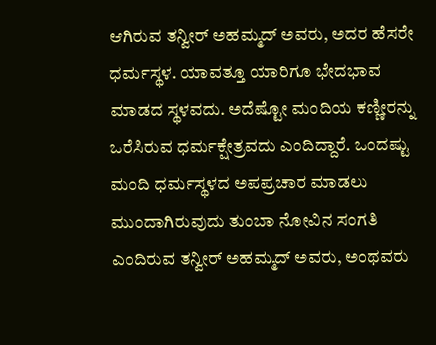ಆಗಿರುವ ತನ್ವೀರ್ ಅಹಮ್ಮದ್ ಅವರು, ಅದರ ಹೆಸರೇ ಧರ್ಮಸ್ಥಳ. ಯಾವತ್ತೂ ಯಾರಿಗೂ ಭೇದಭಾವ ಮಾಡದ ಸ್ಥಳವದು. ಅದೆಷ್ಟೋ ಮಂದಿಯ ಕಣ್ಣೀರನ್ನು ಒರೆಸಿರುವ ಧರ್ಮಕ್ಷೇತ್ರವದು ಎಂದಿದ್ದಾರೆ. ಒಂದಷ್ಟು ಮಂದಿ ಧರ್ಮಸ್ಥಳದ ಅಪಪ್ರಚಾರ ಮಾಡಲು ಮುಂದಾಗಿರುವುದು ತುಂಬಾ ನೋವಿನ ಸಂಗತಿ ಎಂದಿರುವ ತನ್ವೀರ್ ಅಹಮ್ಮದ್ ಅವರು, ಅಂಥವರು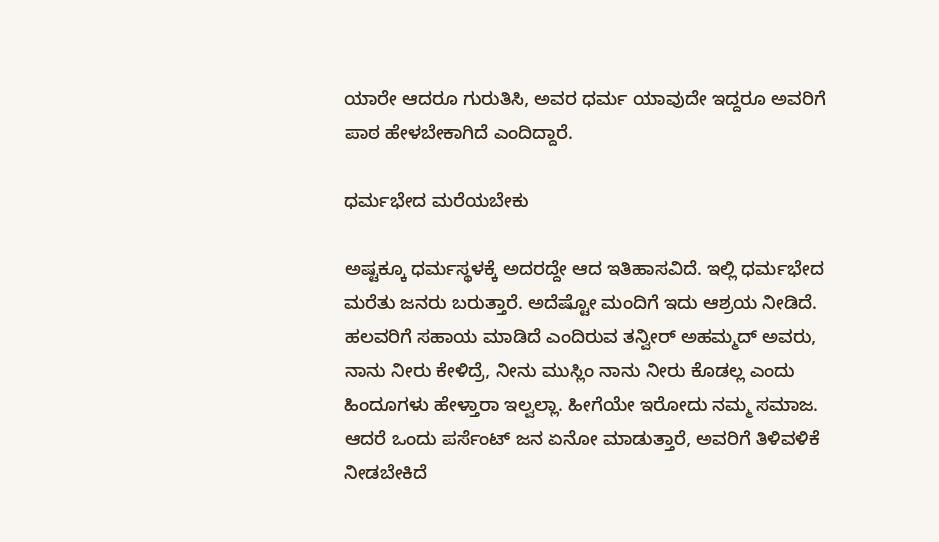ಯಾರೇ ಆದರೂ ಗುರುತಿಸಿ, ಅವರ ಧರ್ಮ ಯಾವುದೇ ಇದ್ದರೂ ಅವರಿಗೆ ಪಾಠ ಹೇಳಬೇಕಾಗಿದೆ ಎಂದಿದ್ದಾರೆ.

ಧರ್ಮಭೇದ ಮರೆಯಬೇಕು

ಅಷ್ಟಕ್ಕೂ ಧರ್ಮಸ್ಥಳಕ್ಕೆ ಅದರದ್ದೇ ಆದ ಇತಿಹಾಸವಿದೆ. ಇಲ್ಲಿ ಧರ್ಮಭೇದ ಮರೆತು ಜನರು ಬರುತ್ತಾರೆ. ಅದೆಷ್ಟೋ ಮಂದಿಗೆ ಇದು ಆಶ್ರಯ ನೀಡಿದೆ. ಹಲವರಿಗೆ ಸಹಾಯ ಮಾಡಿದೆ ಎಂದಿರುವ ತನ್ವೀರ್ ಅಹಮ್ಮದ್ ಅವರು, ನಾನು ನೀರು ಕೇಳಿದ್ರೆ, ನೀನು ಮುಸ್ಲಿಂ ನಾನು ನೀರು ಕೊಡಲ್ಲ ಎಂದು ಹಿಂದೂಗಳು ಹೇಳ್ತಾರಾ ಇಲ್ವಲ್ಲಾ. ಹೀಗೆಯೇ ಇರೋದು ನಮ್ಮ ಸಮಾಜ. ಆದರೆ ಒಂದು ಪರ್ಸೆಂಟ್ ಜನ ಏನೋ ಮಾಡುತ್ತಾರೆ, ಅವರಿಗೆ ತಿಳಿವಳಿಕೆ ನೀಡಬೇಕಿದೆ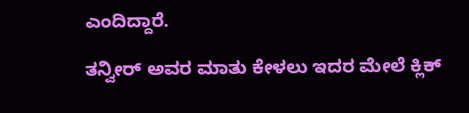ಎಂದಿದ್ದಾರೆ.

ತನ್ವೀರ್ ಅವರ ಮಾತು ಕೇಳಲು ಇದರ ಮೇಲೆ ಕ್ಲಿಕ್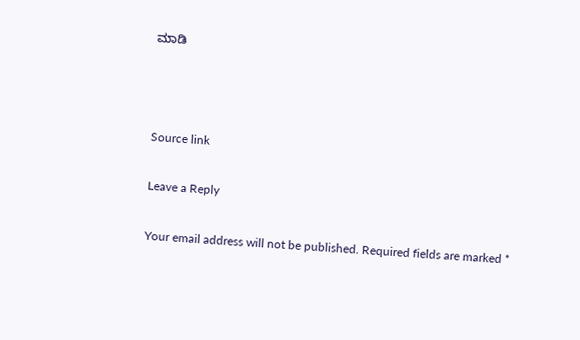ಮಾಡಿ



Source link

Leave a Reply

Your email address will not be published. Required fields are marked *